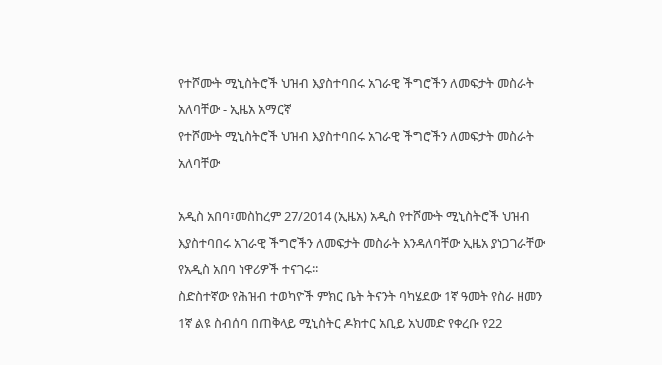የተሾሙት ሚኒስትሮች ህዝብ እያስተባበሩ አገራዊ ችግሮችን ለመፍታት መስራት አለባቸው - ኢዜአ አማርኛ
የተሾሙት ሚኒስትሮች ህዝብ እያስተባበሩ አገራዊ ችግሮችን ለመፍታት መስራት አለባቸው

አዲስ አበባ፣መስከረም 27/2014 (ኢዜአ) አዲስ የተሾሙት ሚኒስትሮች ህዝብ እያስተባበሩ አገራዊ ችግሮችን ለመፍታት መስራት እንዳለባቸው ኢዜአ ያነጋገራቸው የአዲስ አበባ ነዋሪዎች ተናገሩ፡፡
ስድስተኛው የሕዝብ ተወካዮች ምክር ቤት ትናንት ባካሄደው 1ኛ ዓመት የስራ ዘመን 1ኛ ልዩ ስብሰባ በጠቅላይ ሚኒስትር ዶክተር አቢይ አህመድ የቀረቡ የ22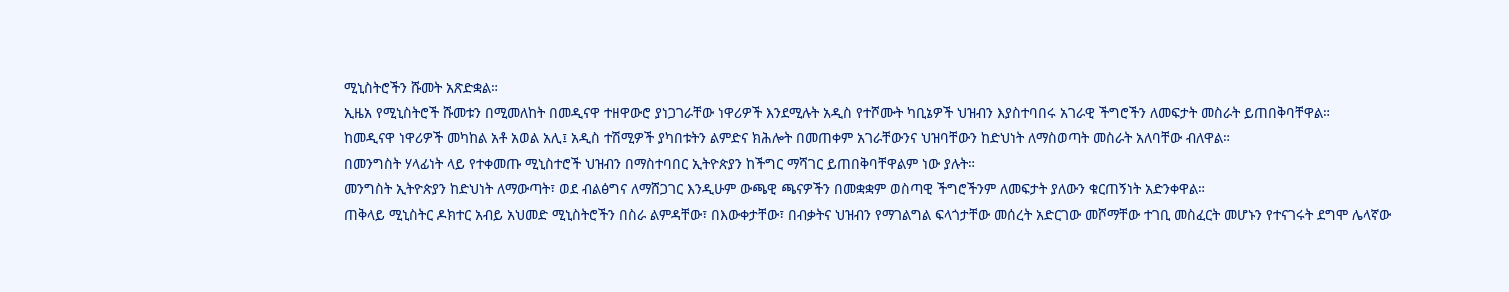ሚኒስትሮችን ሹመት አጽድቋል።
ኢዜአ የሚኒስትሮች ሹመቱን በሚመለከት በመዲናዋ ተዘዋውሮ ያነጋገራቸው ነዋሪዎች እንደሚሉት አዲስ የተሾሙት ካቢኔዎች ህዝብን እያስተባበሩ አገራዊ ችግሮችን ለመፍታት መስራት ይጠበቅባቸዋል።
ከመዲናዋ ነዋሪዎች መካከል አቶ አወል አሊ፤ አዲስ ተሽሚዎች ያካበቱትን ልምድና ክሕሎት በመጠቀም አገራቸውንና ህዝባቸውን ከድህነት ለማስወጣት መስራት አለባቸው ብለዋል።
በመንግስት ሃላፊነት ላይ የተቀመጡ ሚኒስተሮች ህዝብን በማስተባበር ኢትዮጵያን ከችግር ማሻገር ይጠበቅባቸዋልም ነው ያሉት።
መንግስት ኢትዮጵያን ከድህነት ለማውጣት፣ ወደ ብልፅግና ለማሸጋገር እንዲሁም ውጫዊ ጫናዎችን በመቋቋም ወስጣዊ ችግሮችንም ለመፍታት ያለውን ቁርጠኝነት አድንቀዋል።
ጠቅላይ ሚኒስትር ዶክተር አብይ አህመድ ሚኒስትሮችን በስራ ልምዳቸው፣ በእውቀታቸው፣ በብቃትና ህዝብን የማገልግል ፍላጎታቸው መሰረት አድርገው መሾማቸው ተገቢ መስፈርት መሆኑን የተናገሩት ደግሞ ሌላኛው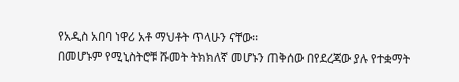የአዲስ አበባ ነዋሪ አቶ ማህቶት ጥላሁን ናቸው፡፡
በመሆኑም የሚኒስትሮቹ ሹመት ትክክለኛ መሆኑን ጠቅሰው በየደረጃው ያሉ የተቋማት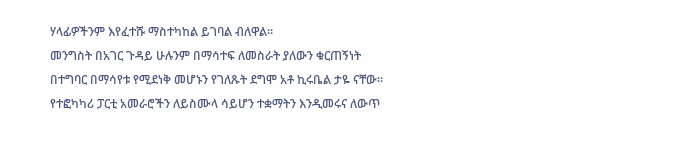ሃላፊዎችንም እየፈተሹ ማስተካከል ይገባል ብለዋል።
መንግስት በአገር ጉዳይ ሁሉንም በማሳተፍ ለመስራት ያለውን ቁርጠኝነት በተግባር በማሳየቱ የሚደነቅ መሆኑን የገለጹት ደግሞ አቶ ኪሩቤል ታዬ ናቸው።
የተፎካካሪ ፓርቲ አመራሮችን ለይስሙላ ሳይሆን ተቋማትን እንዲመሩና ለውጥ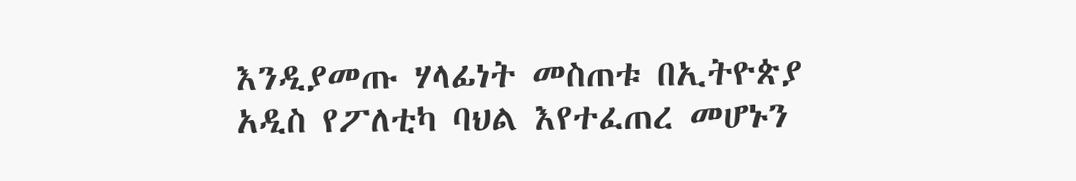እንዲያመጡ ሃላፊነት መስጠቱ በኢትዮጵያ አዲስ የፖለቲካ ባህል እየተፈጠረ መሆኑን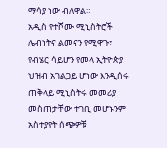ማሳያ ነው ብለዋል።
አዲስ የተሾሙ ሚኒስትሮች ሌብነትና ልመናን የሚዋጉ፣ የብሄር ሳይሆን የመላ ኢትዮጵያ ህዝብ አገልጋይ ሆነው እንዲሰሩ ጠቅላይ ሚኒስትሩ መመሪያ መስጠታቸው ተገቢ መሆኑንም አስተያየት ሰጭዎቹ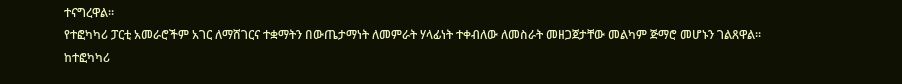ተናግረዋል።
የተፎካካሪ ፓርቲ አመራሮችም አገር ለማሸገርና ተቋማትን በውጤታማነት ለመምራት ሃላፊነት ተቀብለው ለመስራት መዘጋጀታቸው መልካም ጅማሮ መሆኑን ገልጸዋል።
ከተፎካካሪ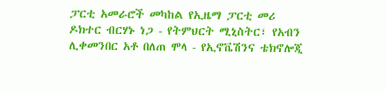ፓርቲ አመራሮች መካከል የኢዜማ ፓርቲ መሪ ዶክተር ብርሃኑ ነጋ - የትምህርት ሚኒስትር፣ የአብን ሊቀመንበር አቶ በለጠ ሞላ - የኢኖቬሽንና ቴክኖሎጂ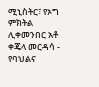ሚኒስትር፣ የኦግ ምክትል ሊቀመንበር አቶ ቀጄላ መርዳሳ - የባህልና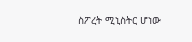ስፖረት ሚኒስትር ሆነው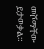መሾማቸው ይታወቃል።